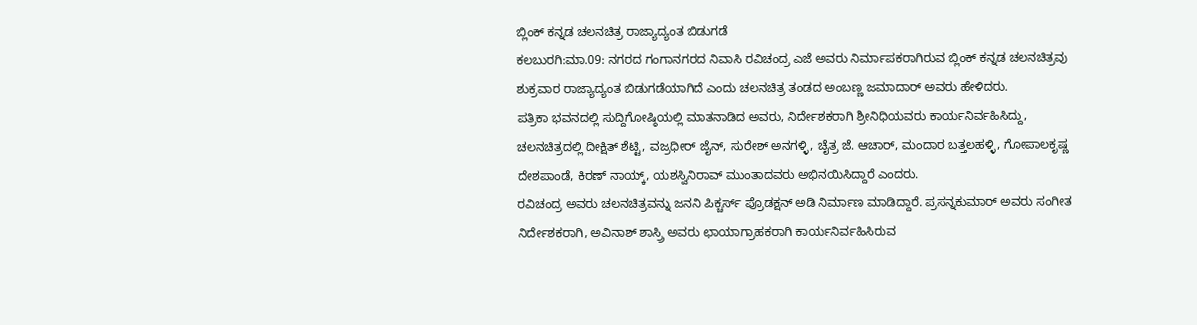ಬ್ಲಿಂಕ್ ಕನ್ನಡ ಚಲನಚಿತ್ರ ರಾಜ್ಯಾದ್ಯಂತ ಬಿಡುಗಡೆ
ಕಲಬುರಗಿ:ಮಾ.09: ನಗರದ ಗಂಗಾನಗರದ ನಿವಾಸಿ ರವಿಚಂದ್ರ ಎಜೆ ಅವರು ನಿರ್ಮಾಪಕರಾಗಿರುವ ಬ್ಲಿಂಕ್ ಕನ್ನಡ ಚಲನಚಿತ್ರವು ಶುಕ್ರವಾರ ರಾಜ್ಯಾದ್ಯಂತ ಬಿಡುಗಡೆಯಾಗಿದೆ ಎಂದು ಚಲನಚಿತ್ರ ತಂಡದ ಅಂಬಣ್ಣ ಜಮಾದಾರ್ ಅವರು ಹೇಳಿದರು.
ಪತ್ರಿಕಾ ಭವನದಲ್ಲಿ ಸುದ್ದಿಗೋಷ್ಠಿಯಲ್ಲಿ ಮಾತನಾಡಿದ ಅವರು, ನಿರ್ದೇಶಕರಾಗಿ ಶ್ರೀನಿಧಿಯವರು ಕಾರ್ಯನಿರ್ವಹಿಸಿದ್ದು, ಚಲನಚಿತ್ರದಲ್ಲಿ ದೀಕ್ಷಿತ್ ಶೆಟ್ಟಿ, ವಜ್ರಧೀರ್ ಜೈನ್, ಸುರೇಶ್ ಅನಗಳ್ಳಿ, ಚೈತ್ರ ಜೆ. ಆಚಾರ್, ಮಂದಾರ ಬತ್ತಲಹಳ್ಳಿ, ಗೋಪಾಲಕೃಷ್ಣ ದೇಶಪಾಂಡೆ, ಕಿರಣ್ ನಾಯ್ಕ್, ಯಶಸ್ವಿನಿರಾವ್ ಮುಂತಾದವರು ಅಭಿನಯಿಸಿದ್ದಾರೆ ಎಂದರು.
ರವಿಚಂದ್ರ ಅವರು ಚಲನಚಿತ್ರವನ್ನು ಜನನಿ ಪಿಕ್ಚರ್ಸ್ ಪ್ರೊಡಕ್ಷನ್ ಅಡಿ ನಿರ್ಮಾಣ ಮಾಡಿದ್ದಾರೆ. ಪ್ರಸನ್ನಕುಮಾರ್ ಅವರು ಸಂಗೀತ ನಿರ್ದೇಶಕರಾಗಿ, ಅವಿನಾಶ್ ಶಾಸ್ರ್ರಿ ಅವರು ಛಾಯಾಗ್ರಾಹಕರಾಗಿ ಕಾರ್ಯನಿರ್ವಹಿಸಿರುವ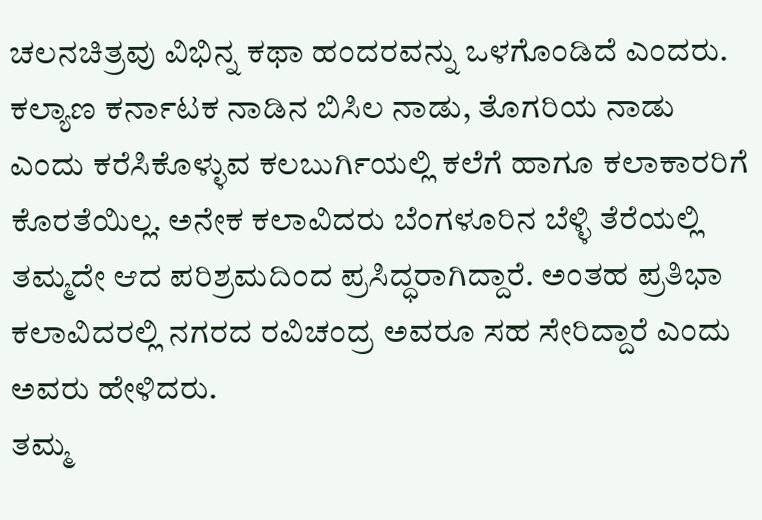ಚಲನಚಿತ್ರವು ವಿಭಿನ್ನ ಕಥಾ ಹಂದರವನ್ನು ಒಳಗೊಂಡಿದೆ ಎಂದರು.
ಕಲ್ಯಾಣ ಕರ್ನಾಟಕ ನಾಡಿನ ಬಿಸಿಲ ನಾಡು, ತೊಗರಿಯ ನಾಡು ಎಂದು ಕರೆಸಿಕೊಳ್ಳುವ ಕಲಬುರ್ಗಿಯಲ್ಲಿ ಕಲೆಗೆ ಹಾಗೂ ಕಲಾಕಾರರಿಗೆ ಕೊರತೆಯಿಲ್ಲ. ಅನೇಕ ಕಲಾವಿದರು ಬೆಂಗಳೂರಿನ ಬೆಳ್ಳಿ ತೆರೆಯಲ್ಲಿ ತಮ್ಮದೇ ಆದ ಪರಿಶ್ರಮದಿಂದ ಪ್ರಸಿದ್ಧರಾಗಿದ್ದಾರೆ. ಅಂತಹ ಪ್ರತಿಭಾ ಕಲಾವಿದರಲ್ಲಿ ನಗರದ ರವಿಚಂದ್ರ ಅವರೂ ಸಹ ಸೇರಿದ್ದಾರೆ ಎಂದು ಅವರು ಹೇಳಿದರು.
ತಮ್ಮ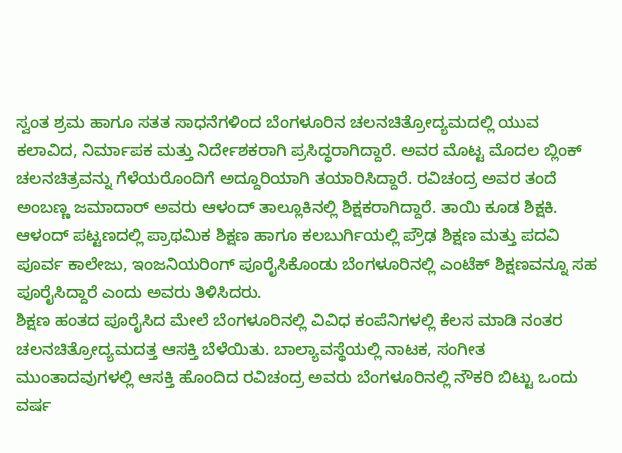ಸ್ವಂತ ಶ್ರಮ ಹಾಗೂ ಸತತ ಸಾಧನೆಗಳಿಂದ ಬೆಂಗಳೂರಿನ ಚಲನಚಿತ್ರೋದ್ಯಮದಲ್ಲಿ ಯುವ ಕಲಾವಿದ, ನಿರ್ಮಾಪಕ ಮತ್ತು ನಿರ್ದೇಶಕರಾಗಿ ಪ್ರಸಿದ್ಧರಾಗಿದ್ದಾರೆ. ಅವರ ಮೊಟ್ಟ ಮೊದಲ ಬ್ಲಿಂಕ್ ಚಲನಚಿತ್ರವನ್ನು ಗೆಳೆಯರೊಂದಿಗೆ ಅದ್ದೂರಿಯಾಗಿ ತಯಾರಿಸಿದ್ದಾರೆ. ರವಿಚಂದ್ರ ಅವರ ತಂದೆ ಅಂಬಣ್ಣ ಜಮಾದಾರ್ ಅವರು ಆಳಂದ್ ತಾಲ್ಲೂಕಿನಲ್ಲಿ ಶಿಕ್ಷಕರಾಗಿದ್ದಾರೆ. ತಾಯಿ ಕೂಡ ಶಿಕ್ಷಕಿ. ಆಳಂದ್ ಪಟ್ಟಣದಲ್ಲಿ ಪ್ರಾಥಮಿಕ ಶಿಕ್ಷಣ ಹಾಗೂ ಕಲಬುರ್ಗಿಯಲ್ಲಿ ಪ್ರೌಢ ಶಿಕ್ಷಣ ಮತ್ತು ಪದವಿ ಪೂರ್ವ ಕಾಲೇಜು, ಇಂಜನಿಯರಿಂಗ್ ಪೂರೈಸಿಕೊಂಡು ಬೆಂಗಳೂರಿನಲ್ಲಿ ಎಂಟೆಕ್ ಶಿಕ್ಷಣವನ್ನೂ ಸಹ ಪೂರೈಸಿದ್ದಾರೆ ಎಂದು ಅವರು ತಿಳಿಸಿದರು.
ಶಿಕ್ಷಣ ಹಂತದ ಪೂರೈಸಿದ ಮೇಲೆ ಬೆಂಗಳೂರಿನಲ್ಲಿ ವಿವಿಧ ಕಂಪೆನಿಗಳಲ್ಲಿ ಕೆಲಸ ಮಾಡಿ ನಂತರ ಚಲನಚಿತ್ರೋದ್ಯಮದತ್ತ ಆಸಕ್ತಿ ಬೆಳೆಯಿತು. ಬಾಲ್ಯಾವಸ್ಥೆಯಲ್ಲಿ ನಾಟಕ, ಸಂಗೀತ ಮುಂತಾದವುಗಳಲ್ಲಿ ಆಸಕ್ತಿ ಹೊಂದಿದ ರವಿಚಂದ್ರ ಅವರು ಬೆಂಗಳೂರಿನಲ್ಲಿ ನೌಕರಿ ಬಿಟ್ಟು ಒಂದು ವರ್ಷ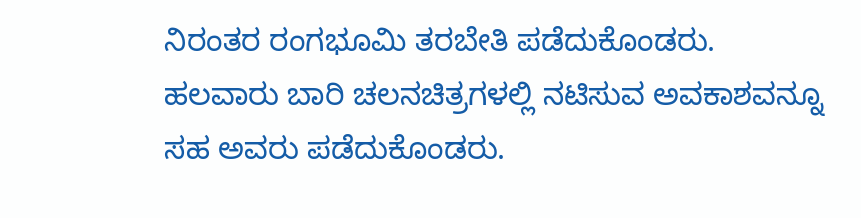ನಿರಂತರ ರಂಗಭೂಮಿ ತರಬೇತಿ ಪಡೆದುಕೊಂಡರು. ಹಲವಾರು ಬಾರಿ ಚಲನಚಿತ್ರಗಳಲ್ಲಿ ನಟಿಸುವ ಅವಕಾಶವನ್ನೂ ಸಹ ಅವರು ಪಡೆದುಕೊಂಡರು.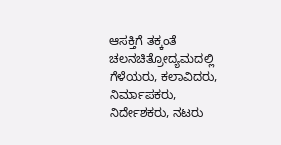ಆಸಕ್ತಿಗೆ ತಕ್ಕಂತೆ ಚಲನಚಿತ್ರೋದ್ಯಮದಲ್ಲಿ ಗೆಳೆಯರು, ಕಲಾವಿದರು, ನಿರ್ಮಾಪಕರು, ನಿರ್ದೇಶಕರು, ನಟರು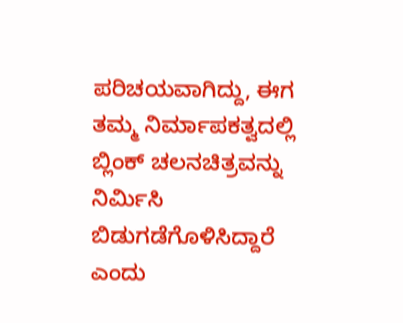ಪರಿಚಯವಾಗಿದ್ದು, ಈಗ ತಮ್ಮ ನಿರ್ಮಾಪಕತ್ವದಲ್ಲಿ ಬ್ಲಿಂಕ್ ಚಲನಚಿತ್ರವನ್ನು ನಿರ್ಮಿಸಿ ಬಿಡುಗಡೆಗೊಳಿಸಿದ್ದಾರೆ ಎಂದು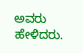ಅವರು ಹೇಳಿದರು.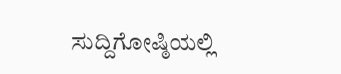ಸುದ್ದಿಗೋಷ್ಠಿಯಲ್ಲಿ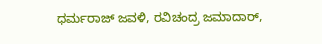ಧರ್ಮರಾಜ್ ಜವಳಿ, ರವಿಚಂದ್ರ ಜಮಾದಾರ್,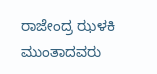ರಾಜೇಂದ್ರ ಝಳಕಿ ಮುಂತಾದವರು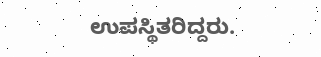ಉಪಸ್ಥಿತರಿದ್ದರು.